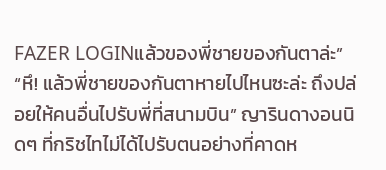FAZER LOGINแล้วของพี่ชายของกันตาล่ะ”
“หึ! แล้วพี่ชายของกันตาหายไปไหนซะล่ะ ถึงปล่อยให้คนอื่นไปรับพี่ที่สนามบิน” ญารินดางอนนิดๆ ที่กริชไทไม่ได้ไปรับตนอย่างที่คาดห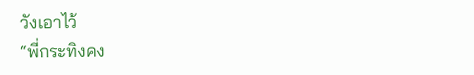วังเอาไว้
“พี่กระทิงคง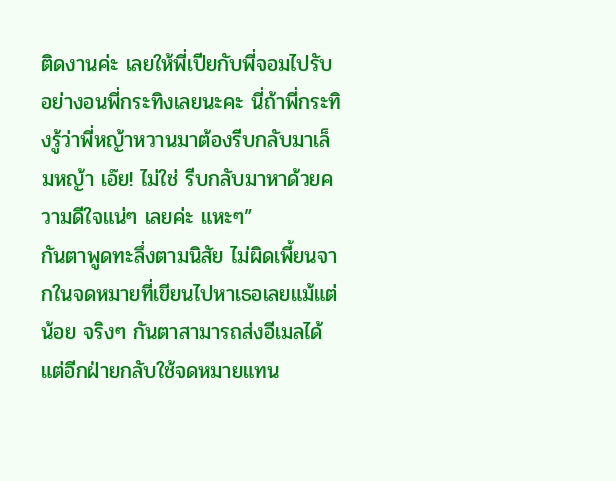ติดงานค่ะ เลยให้พี่เปียกับพี่จอมไปรับ อย่างอนพี่กระทิงเลยนะคะ นี่ถ้าพี่กระทิงรู้ว่าพี่หญ้าหวานมาต้องรีบกลับมาเล็มหญ้า เอ๊ย! ไม่ใช่ รีบกลับมาหาด้วยความดีใจแน่ๆ เลยค่ะ แหะๆ”
กันตาพูดทะลึ่งตามนิสัย ไม่ผิดเพี้ยนจากในจดหมายที่เขียนไปหาเธอเลยแม้แต่น้อย จริงๆ กันตาสามารถส่งอีเมลได้ แต่อีกฝ่ายกลับใช้จดหมายแทน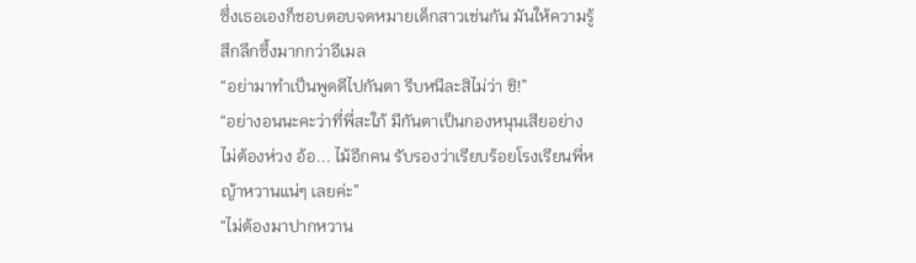ซึ่งเธอเองก็ชอบตอบจดหมายเด็กสาวเช่นกัน มันให้ความรู้สึกลึกซึ้งมากกว่าอีเมล
“อย่ามาทำเป็นพูดดีไปกันตา รีบหนีละสิไม่ว่า ชิ!”
“อย่างอนนะคะว่าที่พี่สะใภ้ มีกันตาเป็นกองหนุนเสียอย่างไม่ต้องห่วง อ้อ... ไม้อีกคน รับรองว่าเรียบร้อยโรงเรียนพี่หญ้าหวานแน่ๆ เลยค่ะ”
“ไม่ต้องมาปากหวาน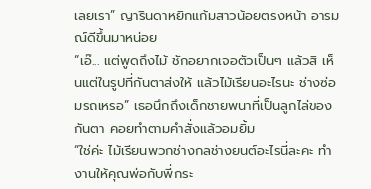เลยเรา” ญารินดาหยิกแก้มสาวน้อยตรงหน้า อารมณ์ดีขึ้นมาหน่อย
“เอ๊... แต่พูดถึงไม้ ชักอยากเจอตัวเป็นๆ แล้วสิ เห็นแต่ในรูปที่กันตาส่งให้ แล้วไม้เรียนอะไรนะ ช่างซ่อมรถเหรอ” เธอนึกถึงเด็กชายพนาที่เป็นลูกไล่ของกันตา คอยทำตามคำสั่งแล้วอมยิ้ม
“ใช่ค่ะ ไม้เรียนพวกช่างกลช่างยนต์อะไรนี่ละคะ ทำงานให้คุณพ่อกับพี่กระ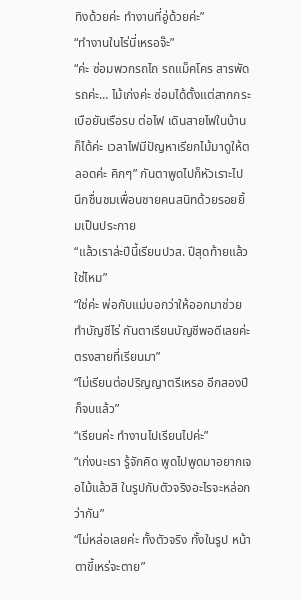ทิงด้วยค่ะ ทำงานที่อู่ด้วยค่ะ”
“ทำงานในไร่นี่เหรอจ๊ะ”
“ค่ะ ซ่อมพวกรถไถ รถแม็คโคร สารพัดรถค่ะ… ไม้เก่งค่ะ ซ่อมได้ตั้งแต่สากกระเบือยันเรือรบ ต่อไฟ เดินสายไฟในบ้านก็ได้ค่ะ เวลาไฟมีปัญหาเรียกไม้มาดูให้ตลอดค่ะ คิกๆ” กันตาพูดไปก็หัวเราะไป นึกชื่นชมเพื่อนชายคนสนิทด้วยรอยยิ้มเป็นประกาย
“แล้วเราล่ะปีนี้เรียนปวส. ปีสุดท้ายแล้วใช่ไหม”
“ใช่ค่ะ พ่อกับแม่บอกว่าให้ออกมาช่วยทำบัญชีไร่ กันตาเรียนบัญชีพอดีเลยค่ะ ตรงสายที่เรียนมา”
“ไม่เรียนต่อปริญญาตรีเหรอ อีกสองปีก็จบแล้ว”
“เรียนค่ะ ทำงานไปเรียนไปค่ะ”
“เก่งนะเรา รู้จักคิด พูดไปพูดมาอยากเจอไม้แล้วสิ ในรูปกับตัวจริงอะไรจะหล่อกว่ากัน”
“ไม่หล่อเลยค่ะ ทั้งตัวจริง ทั้งในรูป หน้าตาขี้เหร่จะตาย”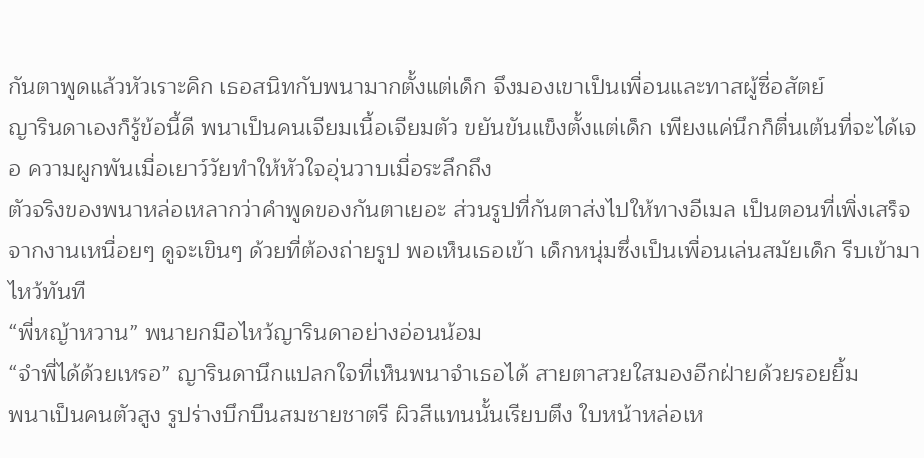กันตาพูดแล้วหัวเราะคิก เธอสนิทกับพนามากตั้งแต่เด็ก จึงมองเขาเป็นเพื่อนและทาสผู้ซื่อสัตย์
ญารินดาเองก็รู้ข้อนี้ดี พนาเป็นคนเจียมเนื้อเจียมตัว ขยันขันแข็งตั้งแต่เด็ก เพียงแค่นึกก็ตื่นเต้นที่จะได้เจอ ความผูกพันเมื่อเยาว์วัยทำให้หัวใจอุ่นวาบเมื่อระลึกถึง
ตัวจริงของพนาหล่อเหลากว่าคำพูดของกันตาเยอะ ส่วนรูปที่กันตาส่งไปให้ทางอีเมล เป็นตอนที่เพิ่งเสร็จจากงานเหนื่อยๆ ดูจะเขินๆ ด้วยที่ต้องถ่ายรูป พอเห็นเธอเข้า เด็กหนุ่มซึ่งเป็นเพื่อนเล่นสมัยเด็ก รีบเข้ามาไหว้ทันที
“พี่หญ้าหวาน” พนายกมือไหว้ญารินดาอย่างอ่อนน้อม
“จำพี่ได้ด้วยเหรอ” ญารินดานึกแปลกใจที่เห็นพนาจำเธอได้ สายตาสวยใสมองอีกฝ่ายด้วยรอยยิ้ม
พนาเป็นคนตัวสูง รูปร่างบึกบึนสมชายชาตรี ผิวสีแทนนั้นเรียบตึง ใบหน้าหล่อเห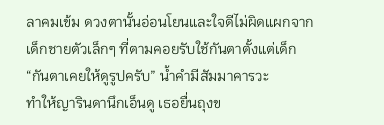ลาคมเข้ม ดวงตานั้นอ่อนโยนและใจดีไม่ผิดแผกจากเด็กชายตัวเล็กๆ ที่ตามคอยรับใช้กันตาตั้งแต่เด็ก
“กันตาเคยให้ดูรูปครับ” น้ำคำมีสัมมาคารวะ
ทำให้ญารินดานึกเอ็นดู เธอยื่นถุงข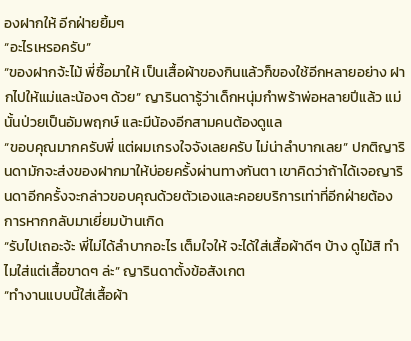องฝากให้ อีกฝ่ายยิ้มๆ
“อะไรเหรอครับ”
“ของฝากจ้ะไม้ พี่ซื้อมาให้ เป็นเสื้อผ้าของกินแล้วก็ของใช้อีกหลายอย่าง ฝากไปให้แม่และน้องๆ ด้วย” ญารินดารู้ว่าเด็กหนุ่มกำพร้าพ่อหลายปีแล้ว แม่นั้นป่วยเป็นอัมพฤกษ์ และมีน้องอีกสามคนต้องดูแล
“ขอบคุณมากครับพี่ แต่ผมเกรงใจจังเลยครับ ไม่น่าลำบากเลย” ปกติญารินดามักจะส่งของฝากมาให้บ่อยครั้งผ่านทางกันตา เขาคิดว่าถ้าได้เจอญารินดาอีกครั้งจะกล่าวขอบคุณด้วยตัวเองและคอยบริการเท่าที่อีกฝ่ายต้องการหากกลับมาเยี่ยมบ้านเกิด
“รับไปเถอะจ้ะ พี่ไม่ได้ลำบากอะไร เต็มใจให้ จะได้ใส่เสื้อผ้าดีๆ บ้าง ดูไม้สิ ทำไมใส่แต่เสื้อขาดๆ ล่ะ” ญารินดาตั้งข้อสังเกต
“ทำงานแบบนี้ใส่เสื้อผ้า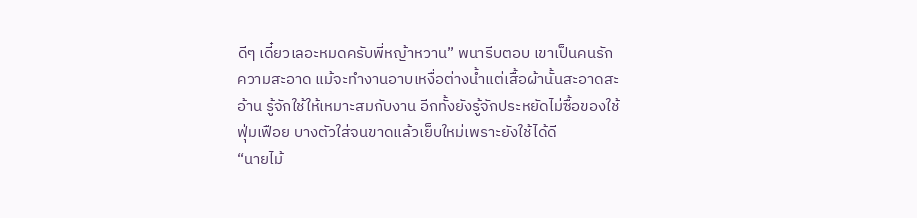ดีๆ เดี๋ยวเลอะหมดครับพี่หญ้าหวาน” พนารีบตอบ เขาเป็นคนรักความสะอาด แม้จะทำงานอาบเหงื่อต่างน้ำแต่เสื้อผ้านั้นสะอาดสะอ้าน รู้จักใช้ให้เหมาะสมกับงาน อีกทั้งยังรู้จักประหยัดไม่ซื้อของใช้ฟุ่มเฟือย บางตัวใส่จนขาดแล้วเย็บใหม่เพราะยังใช้ได้ดี
“นายไม้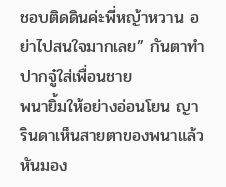ชอบติดดินค่ะพี่หญ้าหวาน อย่าไปสนใจมากเลย” กันตาทำปากจู๋ใส่เพื่อนชาย
พนายิ้มให้อย่างอ่อนโยน ญารินดาเห็นสายตาของพนาแล้วหันมอง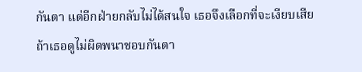กันตา แต่อีกฝ่ายกลับไม่ได้สนใจ เธอจึงเลือกที่จะเงียบเสีย ถ้าเธอดูไม่ผิดพนาชอบกันตา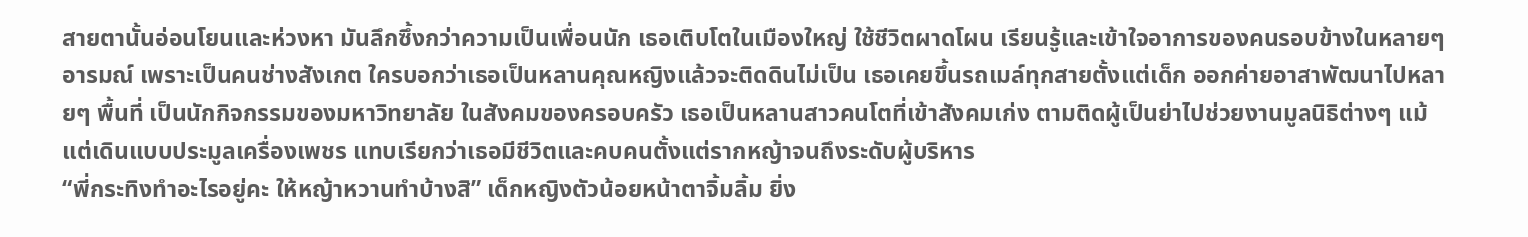สายตานั้นอ่อนโยนและห่วงหา มันลึกซึ้งกว่าความเป็นเพื่อนนัก เธอเติบโตในเมืองใหญ่ ใช้ชีวิตผาดโผน เรียนรู้และเข้าใจอาการของคนรอบข้างในหลายๆ อารมณ์ เพราะเป็นคนช่างสังเกต ใครบอกว่าเธอเป็นหลานคุณหญิงแล้วจะติดดินไม่เป็น เธอเคยขึ้นรถเมล์ทุกสายตั้งแต่เด็ก ออกค่ายอาสาพัฒนาไปหลายๆ พื้นที่ เป็นนักกิจกรรมของมหาวิทยาลัย ในสังคมของครอบครัว เธอเป็นหลานสาวคนโตที่เข้าสังคมเก่ง ตามติดผู้เป็นย่าไปช่วยงานมูลนิธิต่างๆ แม้แต่เดินแบบประมูลเครื่องเพชร แทบเรียกว่าเธอมีชีวิตและคบคนตั้งแต่รากหญ้าจนถึงระดับผู้บริหาร
“พี่กระทิงทำอะไรอยู่คะ ให้หญ้าหวานทำบ้างสิ” เด็กหญิงตัวน้อยหน้าตาจิ้มลิ้ม ยิ่ง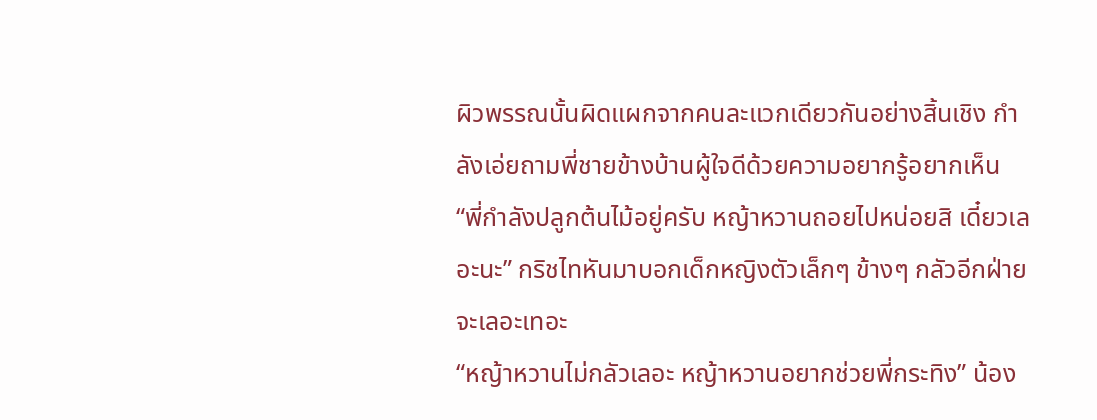ผิวพรรณนั้นผิดแผกจากคนละแวกเดียวกันอย่างสิ้นเชิง กำลังเอ่ยถามพี่ชายข้างบ้านผู้ใจดีด้วยความอยากรู้อยากเห็น
“พี่กำลังปลูกต้นไม้อยู่ครับ หญ้าหวานถอยไปหน่อยสิ เดี๋ยวเลอะนะ” กริชไทหันมาบอกเด็กหญิงตัวเล็กๆ ข้างๆ กลัวอีกฝ่ายจะเลอะเทอะ
“หญ้าหวานไม่กลัวเลอะ หญ้าหวานอยากช่วยพี่กระทิง” น้อง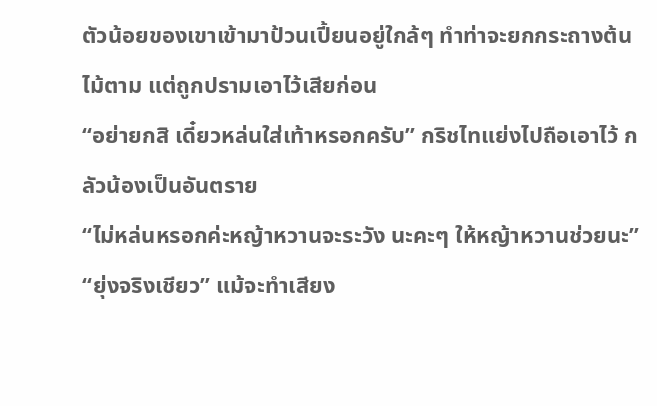ตัวน้อยของเขาเข้ามาป้วนเปี้ยนอยู่ใกล้ๆ ทำท่าจะยกกระถางต้นไม้ตาม แต่ถูกปรามเอาไว้เสียก่อน
“อย่ายกสิ เดี๋ยวหล่นใส่เท้าหรอกครับ” กริชไทแย่งไปถือเอาไว้ กลัวน้องเป็นอันตราย
“ไม่หล่นหรอกค่ะหญ้าหวานจะระวัง นะคะๆ ให้หญ้าหวานช่วยนะ”
“ยุ่งจริงเชียว” แม้จะทำเสียง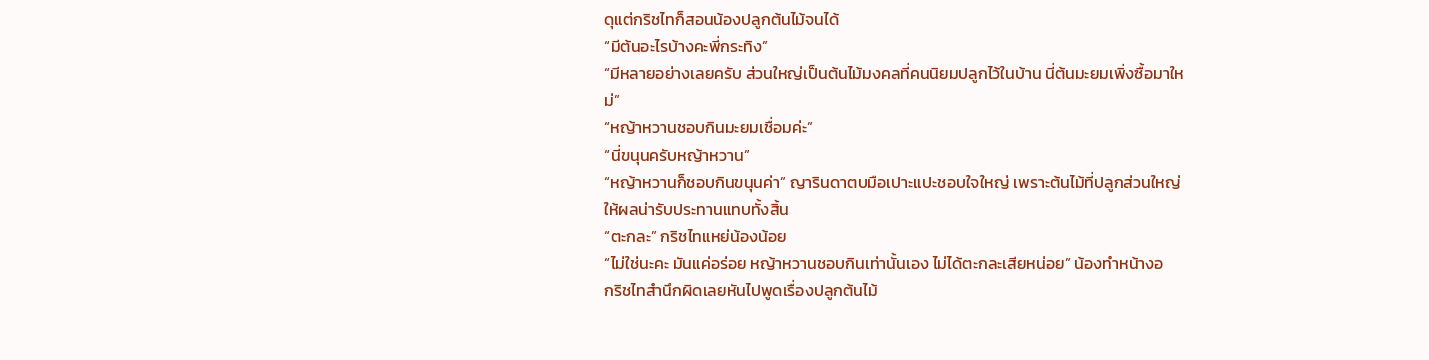ดุแต่กริชไทก็สอนน้องปลูกต้นไม้จนได้
“มีต้นอะไรบ้างคะพี่กระทิง”
“มีหลายอย่างเลยครับ ส่วนใหญ่เป็นต้นไม้มงคลที่คนนิยมปลูกไว้ในบ้าน นี่ต้นมะยมเพิ่งซื้อมาใหม่”
“หญ้าหวานชอบกินมะยมเชื่อมค่ะ”
“นี่ขนุนครับหญ้าหวาน”
“หญ้าหวานก็ชอบกินขนุนค่า” ญารินดาตบมือเปาะแปะชอบใจใหญ่ เพราะต้นไม้ที่ปลูกส่วนใหญ่ให้ผลน่ารับประทานแทบทั้งสิ้น
“ตะกละ” กริชไทแหย่น้องน้อย
“ไม่ใช่นะคะ มันแค่อร่อย หญ้าหวานชอบกินเท่านั้นเอง ไม่ได้ตะกละเสียหน่อย” น้องทำหน้างอ
กริชไทสำนึกผิดเลยหันไปพูดเรื่องปลูกต้นไม้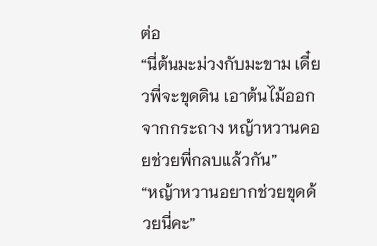ต่อ
“นี่ต้นมะม่วงกับมะขาม เดี๋ยวพี่จะขุดดิน เอาต้นไม้ออกจากกระถาง หญ้าหวานคอยช่วยพี่กลบแล้วกัน”
“หญ้าหวานอยากช่วยขุดด้วยนี่คะ”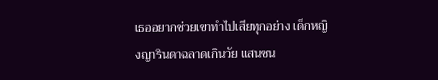เธออยากช่วยเขาทำไปเสียทุกอย่าง เด็กหญิงญารินดาฉลาดเกินวัย แสนซน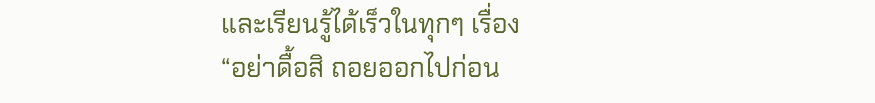และเรียนรู้ได้เร็วในทุกๆ เรื่อง
“อย่าดื้อสิ ถอยออกไปก่อน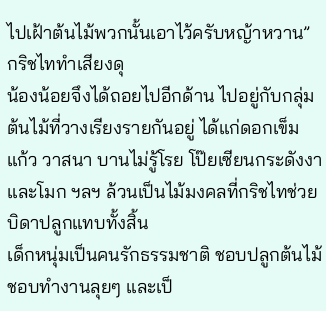ไปเฝ้าต้นไม้พวกนั้นเอาไว้ครับหญ้าหวาน” กริชไททำเสียงดุ
น้องน้อยจึงได้ถอยไปอีกด้าน ไปอยู่กับกลุ่มต้นไม้ที่วางเรียงรายกันอยู่ ได้แก่ดอกเข็ม แก้ว วาสนา บานไม่รู้โรย โป๊ยเซียนกระดังงาและโมก ฯลฯ ล้วนเป็นไม้มงคลที่กริชไทช่วยบิดาปลูกแทบทั้งสิ้น
เด็กหนุ่มเป็นคนรักธรรมชาติ ชอบปลูกต้นไม้ ชอบทำงานลุยๆ และเป็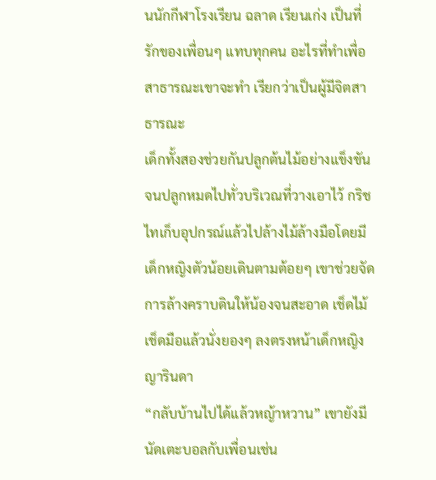นนักกีฬาโรงเรียน ฉลาด เรียนเก่ง เป็นที่รักของเพื่อนๆ แทบทุกคน อะไรที่ทำเพื่อสาธารณะเขาจะทำ เรียกว่าเป็นผู้มีจิตสาธารณะ
เด็กทั้งสองช่วยกันปลูกต้นไม้อย่างแข็งขันจนปลูกหมดไปทั่วบริเวณที่วางเอาไว้ กริชไทเก็บอุปกรณ์แล้วไปล้างไม้ล้างมือโดยมีเด็กหญิงตัวน้อยเดินตามต้อยๆ เขาช่วยจัดการล้างคราบดินให้น้องจนสะอาด เช็ดไม้เช็ดมือแล้วนั่งยองๆ ลงตรงหน้าเด็กหญิงญารินดา
“กลับบ้านไปได้แล้วหญ้าหวาน” เขายังมีนัดเตะบอลกับเพื่อนเช่น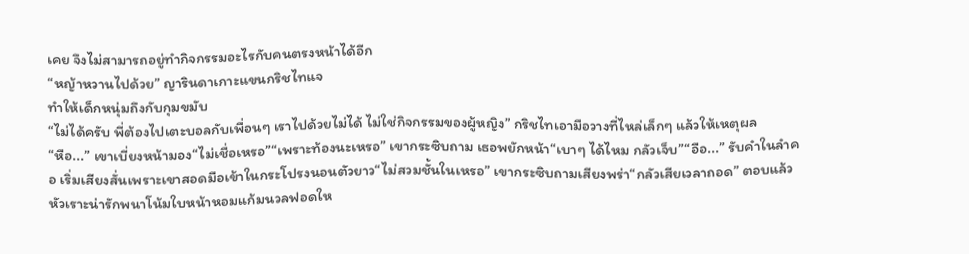เคย จึงไม่สามารถอยู่ทำกิจกรรมอะไรกับคนตรงหน้าได้อีก
“หญ้าหวานไปด้วย” ญารินดาเกาะแขนกริชไทแจ
ทำให้เด็กหนุ่มถึงกับกุมขมับ
“ไม่ได้ครับ พี่ต้องไปเตะบอลกับเพื่อนๆ เราไปด้วยไม่ได้ ไม่ใช่กิจกรรมของผู้หญิง” กริชไทเอามือวางที่ไหล่เล็กๆ แล้วให้เหตุผล
“หือ...” เขาเบี่ยงหน้ามอง“ไม่เชื่อเหรอ”“เพราะท้องนะเหรอ” เขากระซิบถาม เธอพยักหน้า“เบาๆ ได้ไหม กลัวเจ็บ”“อือ...” รับคำในลำคอ เริ่มเสียงสั่นเพราะเขาสอดมือเข้าในกระโปรงนอนตัวยาว“ไม่สวมชั้นในเหรอ” เขากระซิบถามเสียงพร่า“กลัวเสียเวลาถอด” ตอบแล้วหัวเราะน่ารักพนาโน้มใบหน้าหอมแก้มนวลฟอดให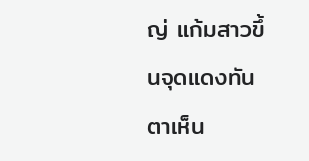ญ่ แก้มสาวขึ้นจุดแดงทันตาเห็น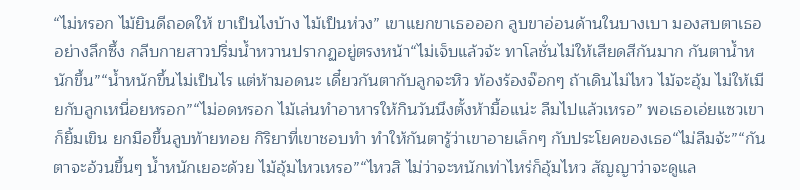“ไม่หรอก ไม้ยินดีถอดให้ ขาเป็นไงบ้าง ไม้เป็นห่วง” เขาแยกขาเธอออก ลูบขาอ่อนด้านในบางเบา มองสบตาเธออย่างลึกซึ้ง กลีบกายสาวปริ่มน้ำหวานปรากฏอยู่ตรงหน้า“ไม่เจ็บแล้วจ้ะ ทาโลชั่นไม่ให้เสียดสีกันมาก กันตาน้ำหนักขึ้น”“น้ำหนักขึ้นไม่เป็นไร แต่ห้ามอดนะ เดี๋ยวกันตากับลูกจะหิว ท้องร้องจ๊อกๆ ถ้าเดินไม่ไหว ไม้จะอุ้ม ไม่ให้เมียกับลูกเหนื่อยหรอก”“ไม่อดหรอก ไม้เล่นทำอาหารให้กินวันนึงตั้งห้ามื้อแน่ะ ลืมไปแล้วเหรอ” พอเธอเอ่ยแซวเขาก็ยิ้มเขิน ยกมือขึ้นลูบท้ายทอย กิริยาที่เขาชอบทำ ทำให้กันตารู้ว่าเขาอายเล็กๆ กับประโยคของเธอ“ไม่ลืมจ้ะ”“กันตาจะอ้วนขึ้นๆ น้ำหนักเยอะด้วย ไม้อุ้มไหวเหรอ”“ไหวสิ ไม่ว่าจะหนักเท่าไหร่ก็อุ้มไหว สัญญาว่าจะดูแล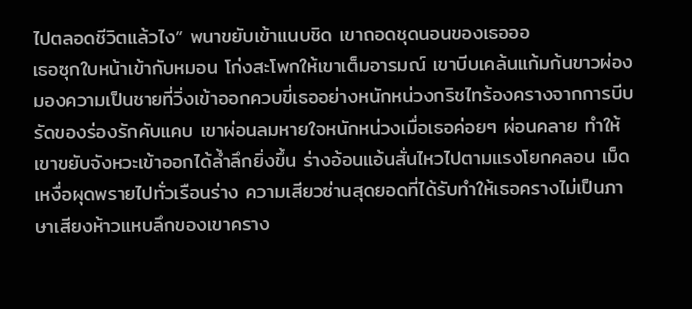ไปตลอดชีวิตแล้วไง” พนาขยับเข้าแนบชิด เขาถอดชุดนอนของเธอออ
เธอซุกใบหน้าเข้ากับหมอน โก่งสะโพกให้เขาเต็มอารมณ์ เขาบีบเคล้นแก้มก้นขาวผ่องมองความเป็นชายที่วิ่งเข้าออกควบขี่เธออย่างหนักหน่วงกริชไทร้องครางจากการบีบรัดของร่องรักคับแคบ เขาผ่อนลมหายใจหนักหน่วงเมื่อเธอค่อยๆ ผ่อนคลาย ทำให้เขาขยับจังหวะเข้าออกได้ล้ำลึกยิ่งขึ้น ร่างอ้อนแอ้นสั่นไหวไปตามแรงโยกคลอน เม็ดเหงื่อผุดพรายไปทั่วเรือนร่าง ความเสียวซ่านสุดยอดที่ได้รับทำให้เธอครางไม่เป็นภาษาเสียงห้าวแหบลึกของเขาคราง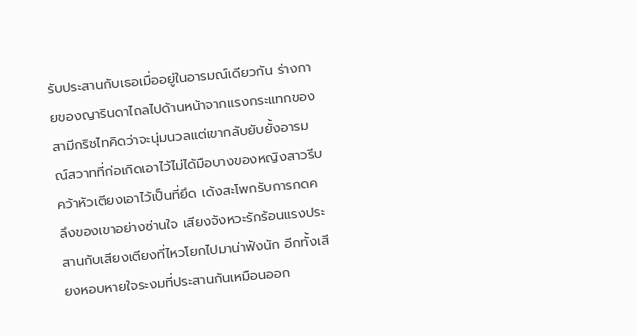รับประสานกับเธอเมื่ออยู่ในอารมณ์เดียวกัน ร่างกายของญารินดาไถลไปด้านหน้าจากแรงกระแทกของสามีกริชไทคิดว่าจะนุ่มนวลแต่เขากลับยับยั้งอารมณ์สวาทที่ก่อเกิดเอาไว้ไม่ได้มือบางของหญิงสาวรีบคว้าหัวเตียงเอาไว้เป็นที่ยึด เด้งสะโพกรับการกดคลึงของเขาอย่างซ่านใจ เสียงจังหวะรักร้อนแรงประสานกับเสียงเตียงที่ไหวโยกไปมาน่าฟังนัก อีกทั้งเสียงหอบหายใจระงมที่ประสานกันเหมือนออก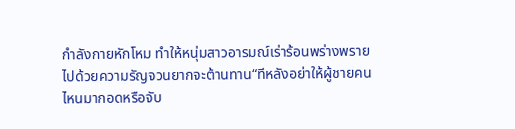กำลังกายหักโหม ทำให้หนุ่มสาวอารมณ์เร่าร้อนพร่างพรายไปด้วยความรัญจวนยากจะต้านทาน“ทีหลังอย่าให้ผู้ชายคนไหนมากอดหรือจับ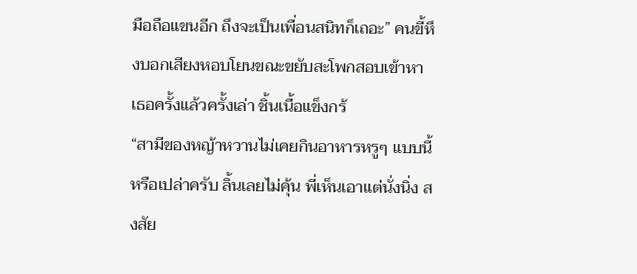มือถือแขนอีก ถึงจะเป็นเพื่อนสนิทก็เถอะ” คนขี้หึงบอกเสียงหอบโยนขณะขยับสะโพกสอบเข้าหาเธอครั้งแล้วครั้งเล่า ชิ้นเนื้อแข็งกร้
“สามีของหญ้าหวานไม่เคยกินอาหารหรูๆ แบบนี้หรือเปล่าครับ ลิ้นเลยไม่คุ้น พี่เห็นเอาแต่นั่งนิ่ง สงสัย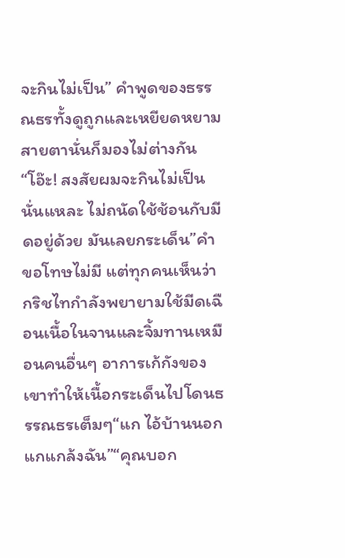จะกินไม่เป็น” คำพูดของธรรณธรทั้งดูถูกและเหยียดหยาม สายตานั่นก็มองไม่ต่างกัน“โอ๊ะ! สงสัยผมจะกินไม่เป็นนั่นแหละ ไม่ถนัดใช้ช้อนกับมีดอยู่ด้วย มันเลยกระเด็น”คำขอโทษไม่มี แต่ทุกคนเห็นว่ากริชไทกำลังพยายามใช้มีดเฉือนเนื้อในจานและจิ้มทานเหมือนคนอื่นๆ อาการเก้กังของเขาทำให้เนื้อกระเด็นไปโดนธรรณธรเต็มๆ“แก ไอ้บ้านนอก แกแกล้งฉัน”“คุณบอก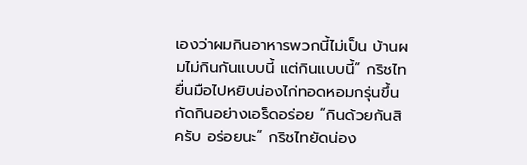เองว่าผมกินอาหารพวกนี้ไม่เป็น บ้านผมไม่กินกันแบบนี้ แต่กินแบบนี้” กริชไทยื่นมือไปหยิบน่องไก่ทอดหอมกรุ่นขึ้นกัดกินอย่างเอร็ดอร่อย “กินด้วยกันสิครับ อร่อยนะ” กริชไทยัดน่อง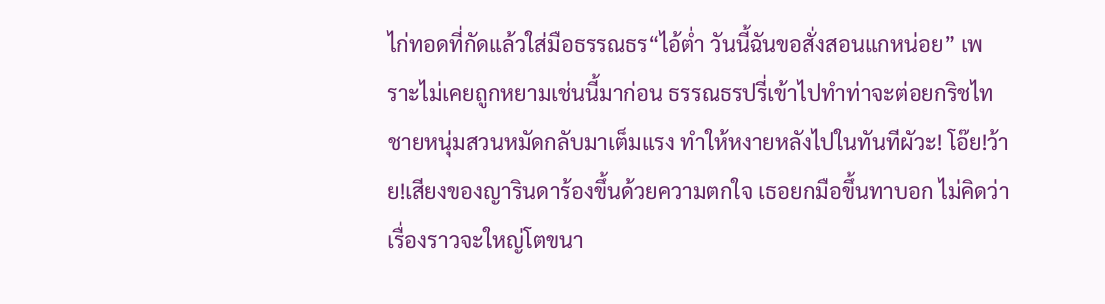ไก่ทอดที่กัดแล้วใส่มือธรรณธร“ไอ้ต่ำ วันนี้ฉันขอสั่งสอนแกหน่อย” เพราะไม่เคยถูกหยามเช่นนี้มาก่อน ธรรณธรปรี่เข้าไปทำท่าจะต่อยกริชไทชายหนุ่มสวนหมัดกลับมาเต็มแรง ทำให้หงายหลังไปในทันทีผัวะ! โอ๊ย!ว้าย!เสียงของญารินดาร้องขึ้นด้วยความตกใจ เธอยกมือขึ้นทาบอก ไม่คิดว่าเรื่องราวจะใหญ่โตขนา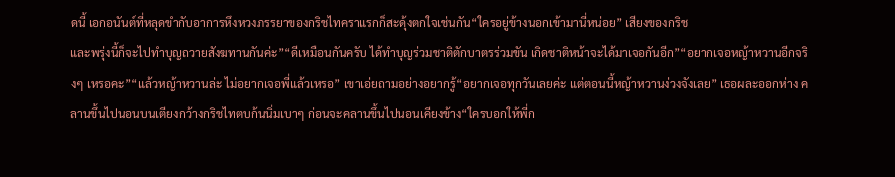ดนี้ เอกอนันต์ที่หลุดขำกับอาการหึงหวงภรรยาของกริชไทคราแรกก็สะดุ้งตกใจเช่นกัน“ใครอยู่ข้างนอกเข้ามานี่หน่อย” เสียงของกริช
และพรุ่งนี้ก็จะไปทำบุญถวายสังฆทานกันค่ะ”“ดีเหมือนกันครับ ได้ทำบุญร่วมชาติตักบาตรร่วมขัน เกิดชาติหน้าจะได้มาเจอกันอีก”“อยากเจอหญ้าหวานอีกจริงๆ เหรอคะ”“แล้วหญ้าหวานล่ะ ไม่อยากเจอพี่แล้วเหรอ” เขาเอ่ยถามอย่างอยากรู้“อยากเจอทุกวันเลยค่ะ แต่ตอนนี้หญ้าหวานง่วงจังเลย” เธอผละออกห่าง คลานขึ้นไปนอนบนเตียงกว้างกริชไทตบก้นนิ่มเบาๆ ก่อนจะคลานขึ้นไปนอนเคียงข้าง“ใครบอกให้พี่ก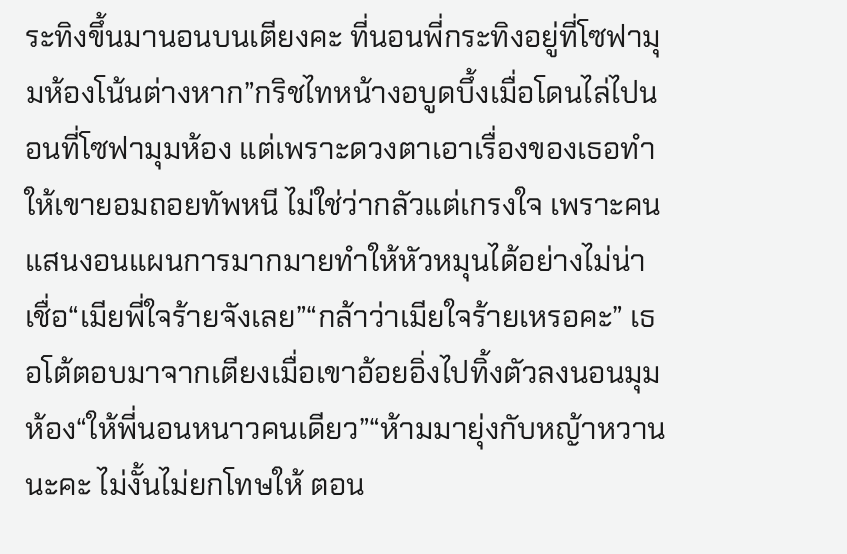ระทิงขึ้นมานอนบนเตียงคะ ที่นอนพี่กระทิงอยู่ที่โซฟามุมห้องโน้นต่างหาก”กริชไทหน้างอบูดบึ้งเมื่อโดนไล่ไปนอนที่โซฟามุมห้อง แต่เพราะดวงตาเอาเรื่องของเธอทำให้เขายอมถอยทัพหนี ไม่ใช่ว่ากลัวแต่เกรงใจ เพราะคนแสนงอนแผนการมากมายทำให้หัวหมุนได้อย่างไม่น่าเชื่อ“เมียพี่ใจร้ายจังเลย”“กล้าว่าเมียใจร้ายเหรอคะ” เธอโต้ตอบมาจากเตียงเมื่อเขาอ้อยอิ่งไปทิ้งตัวลงนอนมุมห้อง“ให้พี่นอนหนาวคนเดียว”“ห้ามมายุ่งกับหญ้าหวานนะคะ ไม่งั้นไม่ยกโทษให้ ตอน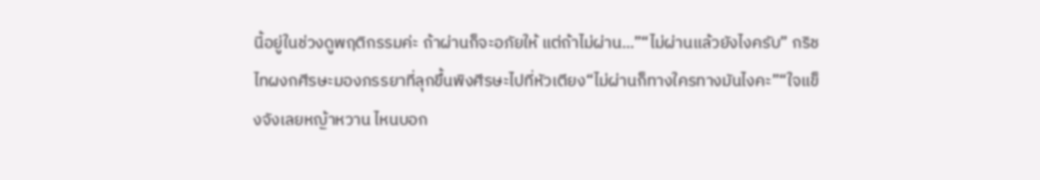นี้อยู่ในช่วงดูพฤติกรรมค่ะ ถ้าผ่านก็จะอภัยให้ แต่ถ้าไม่ผ่าน...”“ไม่ผ่านแล้วยังไงครับ” กริชไทผงกศีรษะมองภรรยาที่ลุกขึ้นพิงศีรษะไปที่หัวเตียง“ไม่ผ่านก็ทางใครทางมันไงคะ”“ใจแข็งจังเลยหญ้าหวาน ไหนบอก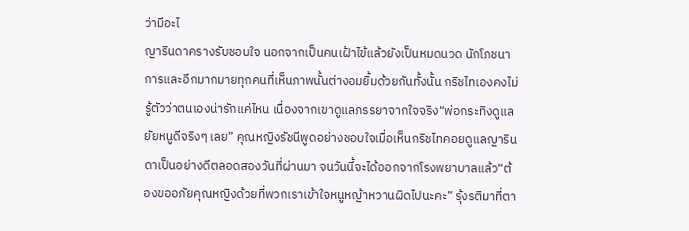ว่ามีอะไ
ญารินดาครางรับชอบใจ นอกจากเป็นคนเฝ้าไข้แล้วยังเป็นหมดนวด นักโภชนาการและอีกมากมายทุกคนที่เห็นภาพนั้นต่างอมยิ้มด้วยกันทั้งนั้น กริชไทเองคงไม่รู้ตัวว่าตนเองน่ารักแค่ไหน เนื่องจากเขาดูแลภรรยาจากใจจริง“พ่อกระทิงดูแลยัยหนูดีจริงๆ เลย” คุณหญิงรัชนีพูดอย่างชอบใจเมื่อเห็นกริชไทคอยดูแลญารินดาเป็นอย่างดีตลอดสองวันที่ผ่านมา จนวันนี้จะได้ออกจากโรงพยาบาลแล้ว“ต้องขออภัยคุณหญิงด้วยที่พวกเราเข้าใจหนูหญ้าหวานผิดไปนะคะ” รุ้งรติมาที่ตา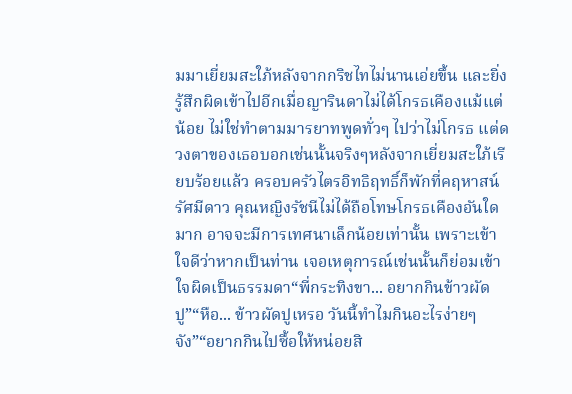มมาเยี่ยมสะใภ้หลังจากกริชไทไม่นานเอ่ยขึ้น และยิ่งรู้สึกผิดเข้าไปอีกเมื่อญารินดาไม่ได้โกรธเคืองแม้แต่น้อย ไม่ใช่ทำตามมารยาทพูดทั่วๆ ไปว่าไม่โกรธ แต่ดวงตาของเธอบอกเช่นนั้นจริงๆหลังจากเยี่ยมสะใภ้เรียบร้อยแล้ว ครอบครัวไตรอิทธิฤทธิ์ก็พักที่คฤหาสน์รัศมีดาว คุณหญิงรัชนีไม่ได้ถือโทษโกรธเคืองอันใดมาก อาจจะมีการเทศนาเล็กน้อยเท่านั้น เพราะเข้าใจดีว่าหากเป็นท่าน เจอเหตุการณ์เช่นนั้นก็ย่อมเข้าใจผิดเป็นธรรมดา“พี่กระทิงขา... อยากกินข้าวผัดปู”“หือ... ข้าวผัดปูเหรอ วันนี้ทำไมกินอะไรง่ายๆ จัง”“อยากกินไปซื้อให้หน่อยสิ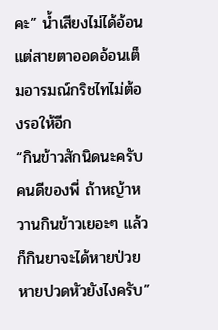คะ” น้ำเสียงไม่ได้อ้อนแต่สายตาออดอ้อนเต็มอารมณ์กริชไทไม่ต้องรอให้อีก
“กินข้าวสักนิดนะครับคนดีของพี่ ถ้าหญ้าหวานกินข้าวเยอะๆ แล้วก็กินยาจะได้หายป่วย หายปวดหัวยังไงครับ”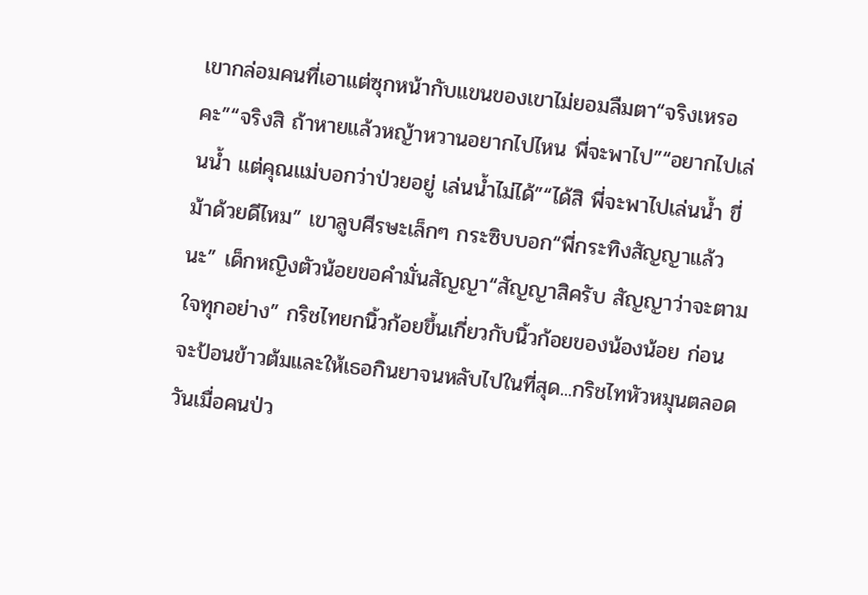เขากล่อมคนที่เอาแต่ซุกหน้ากับแขนของเขาไม่ยอมลืมตา“จริงเหรอคะ”“จริงสิ ถ้าหายแล้วหญ้าหวานอยากไปไหน พี่จะพาไป”“อยากไปเล่นน้ำ แต่คุณแม่บอกว่าป่วยอยู่ เล่นน้ำไม่ได้”“ได้สิ พี่จะพาไปเล่นน้ำ ขี่ม้าด้วยดีไหม” เขาลูบศีรษะเล็กๆ กระซิบบอก“พี่กระทิงสัญญาแล้วนะ” เด็กหญิงตัวน้อยขอคำมั่นสัญญา“สัญญาสิครับ สัญญาว่าจะตามใจทุกอย่าง” กริชไทยกนิ้วก้อยขึ้นเกี่ยวกับนิ้วก้อยของน้องน้อย ก่อนจะป้อนข้าวต้มและให้เธอกินยาจนหลับไปในที่สุด...กริชไทหัวหมุนตลอดวันเมื่อคนป่ว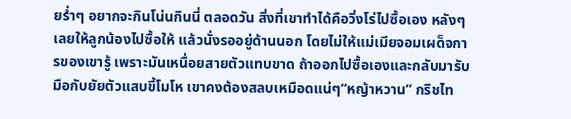ยร่ำๆ อยากจะกินโน่นกินนี่ ตลอดวัน สิ่งที่เขาทำได้คือวิ่งโร่ไปซื้อเอง หลังๆ เลยให้ลูกน้องไปซื้อให้ แล้วนั่งรออยู่ด้านนอก โดยไม่ให้แม่เมียจอมเผด็จการของเขารู้ เพราะมันเหนื่อยสายตัวแทบขาด ถ้าออกไปซื้อเองและกลับมารับมือกับยัยตัวแสบขี้โมโห เขาคงต้องสลบเหมือดแน่ๆ“หญ้าหวาน” กริชไท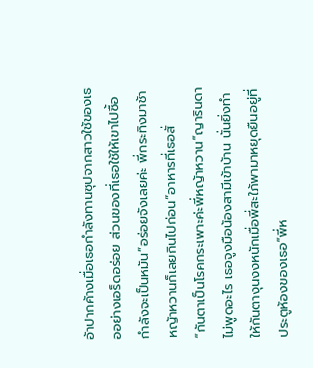อ้าปากค้างเมื่อเธอกำลังทานซุปจากสาวใช้ของเธออย่างเอร็ดอร่อย ส่วนของที่เธอใช้ให้เขาไปซื้อกำลังจะเป็นหมัน“อร่อยจังเลยค่ะ พี่กระทิงมาช้า หญ้าหวานก็เลยกินไปก่อน”อาหารที่เธอสั่
“กันตาเป็นโรคกระเพาะค่ะพี่หญ้าหวาน”ญารินดาไม่พูดอะไร เธอจูงมือน้องสามีเข้าบ้าน นั่นยิ่งทำให้กันตางุนงงหนักเมื่อพี่สะใภ้พามาหยุดยืนอยู่ที่ประตูห้องของเธอ“พี่ห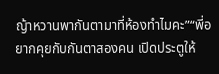ญ้าหวานพากันตามาที่ห้องทำไมคะ”“พี่อยากคุยกับกันตาสองคน เปิดประตูให้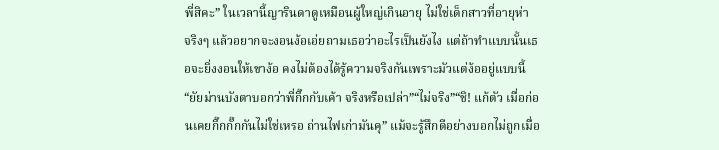พี่สิคะ” ในเวลานี้ญารินดาดูเหมือนผู้ใหญ่เกินอายุ ไม่ใช่เด็กสาวที่อายุห่า
จริงๆ แล้วอยากจะงอนง้อเอ่ยถามเธอว่าอะไรเป็นยังไง แต่ถ้าทำแบบนั้นเธอจะยิ่งงอนให้เขาง้อ คงไม่ต้องได้รู้ความจริงกันเพราะมัวแต่ง้ออยู่แบบนี้“ยัยม่านบังตาบอกว่าพี่กิ๊กกับเค้า จริงหรือเปล่า”“ไม่จริง”“ชิ! แก้ตัว เมื่อก่อนเคยกิ๊กกั๊กกันไม่ใช่เหรอ ถ่านไฟเก่ามันคุ” แม้จะรู้สึกดีอย่างบอกไม่ถูกเมื่อ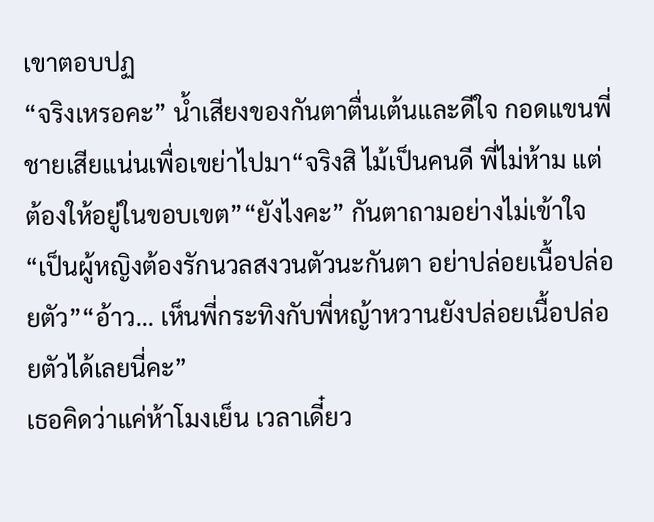เขาตอบปฏ
“จริงเหรอคะ” น้ำเสียงของกันตาตื่นเต้นและดีใจ กอดแขนพี่ชายเสียแน่นเพื่อเขย่าไปมา“จริงสิ ไม้เป็นคนดี พี่ไม่ห้าม แต่ต้องให้อยู่ในขอบเขต”“ยังไงคะ” กันตาถามอย่างไม่เข้าใจ“เป็นผู้หญิงต้องรักนวลสงวนตัวนะกันตา อย่าปล่อยเนื้อปล่อยตัว”“อ้าว... เห็นพี่กระทิงกับพี่หญ้าหวานยังปล่อยเนื้อปล่อยตัวได้เลยนี่คะ”
เธอคิดว่าแค่ห้าโมงเย็น เวลาเดี๋ยว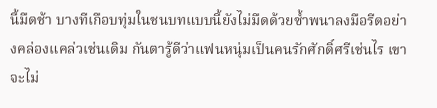นี้มืดช้า บางทีเกือบทุ่มในชนบทแบบนี้ยังไม่มืดด้วยซ้ำพนาลงมือรีดอย่างคล่องแคล่วเช่นเดิม กันตารู้ดีว่าแฟนหนุ่มเป็นคนรักศักดิ์ศรีเช่นไร เขาจะไม่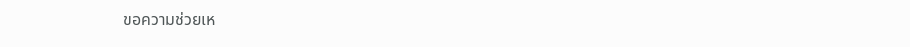ขอความช่วยเห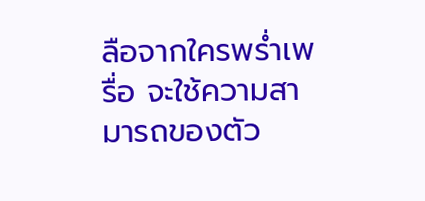ลือจากใครพร่ำเพรื่อ จะใช้ความสามารถของตัว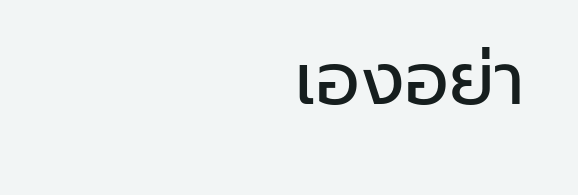เองอย่า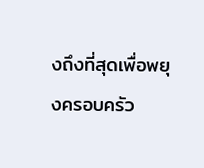งถึงที่สุดเพื่อพยุงครอบครัว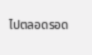ไปตลอดรอด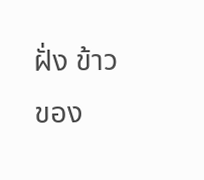ฝั่ง ข้าวของ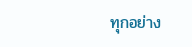ทุกอย่าง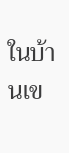ในบ้านเข